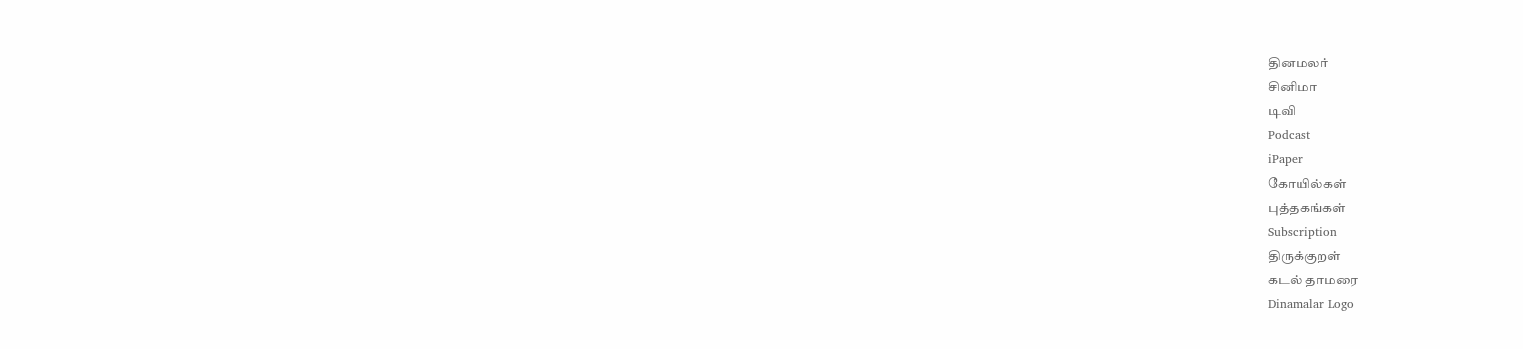தினமலர்
சினிமா
டிவி
Podcast
iPaper
கோயில்கள்
புத்தகங்கள்
Subscription
திருக்குறள்
கடல் தாமரை
Dinamalar Logo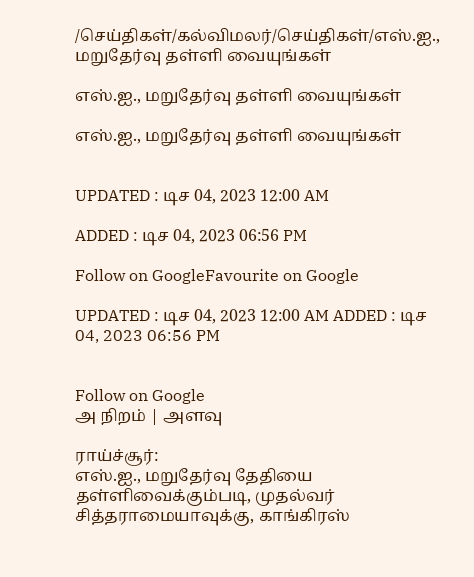/செய்திகள்/கல்விமலர்/செய்திகள்/எஸ்.ஐ., மறுதேர்வு தள்ளி வையுங்கள்

எஸ்.ஐ., மறுதேர்வு தள்ளி வையுங்கள்

எஸ்.ஐ., மறுதேர்வு தள்ளி வையுங்கள்


UPDATED : டிச 04, 2023 12:00 AM

ADDED : டிச 04, 2023 06:56 PM

Follow on GoogleFavourite on Google

UPDATED : டிச 04, 2023 12:00 AM ADDED : டிச 04, 2023 06:56 PM


Follow on Google
அ நிறம் | அளவு

ராய்ச்சூர்:
எஸ்.ஐ., மறுதேர்வு தேதியை தள்ளிவைக்கும்படி, முதல்வர் சித்தராமையாவுக்கு, காங்கிரஸ்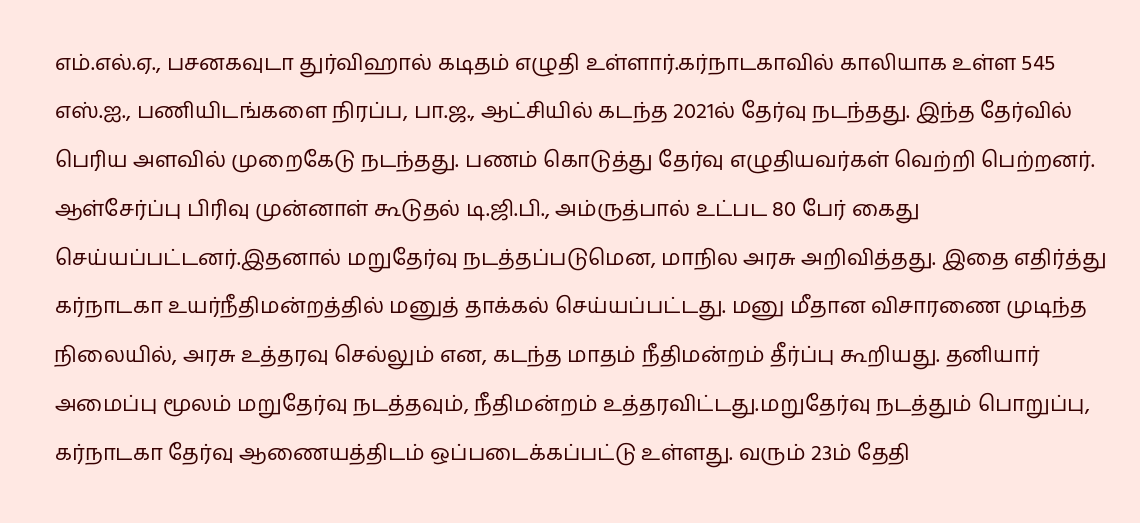எம்.எல்.ஏ., பசனகவுடா துர்விஹால் கடிதம் எழுதி உள்ளார்.கர்நாடகாவில் காலியாக உள்ள 545 எஸ்.ஐ., பணியிடங்களை நிரப்ப, பா.ஜ., ஆட்சியில் கடந்த 2021ல் தேர்வு நடந்தது. இந்த தேர்வில் பெரிய அளவில் முறைகேடு நடந்தது. பணம் கொடுத்து தேர்வு எழுதியவர்கள் வெற்றி பெற்றனர். ஆள்சேர்ப்பு பிரிவு முன்னாள் கூடுதல் டி.ஜி.பி., அம்ருத்பால் உட்பட 80 பேர் கைது செய்யப்பட்டனர்.இதனால் மறுதேர்வு நடத்தப்படுமென, மாநில அரசு அறிவித்தது. இதை எதிர்த்து கர்நாடகா உயர்நீதிமன்றத்தில் மனுத் தாக்கல் செய்யப்பட்டது. மனு மீதான விசாரணை முடிந்த நிலையில், அரசு உத்தரவு செல்லும் என, கடந்த மாதம் நீதிமன்றம் தீர்ப்பு கூறியது. தனியார் அமைப்பு மூலம் மறுதேர்வு நடத்தவும், நீதிமன்றம் உத்தரவிட்டது.மறுதேர்வு நடத்தும் பொறுப்பு, கர்நாடகா தேர்வு ஆணையத்திடம் ஒப்படைக்கப்பட்டு உள்ளது. வரும் 23ம் தேதி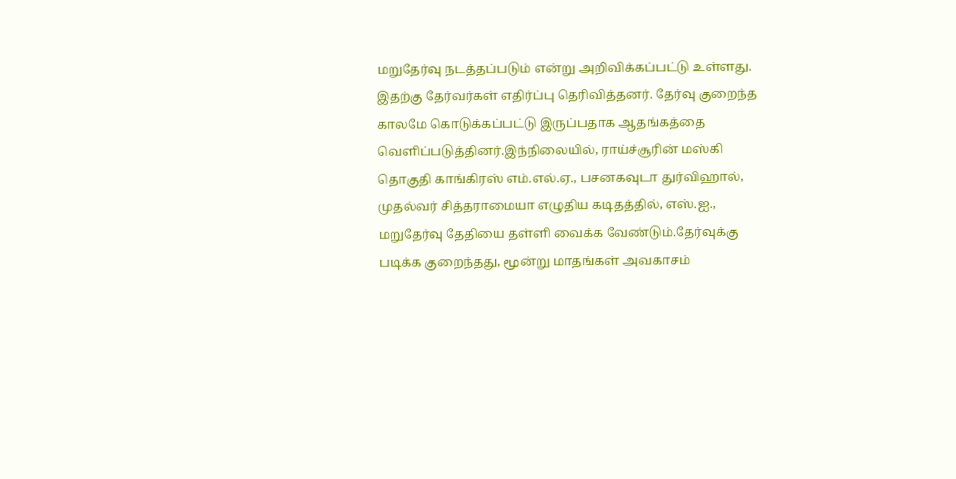மறுதேர்வு நடத்தப்படும் என்று அறிவிக்கப்பட்டு உள்ளது. இதற்கு தேர்வர்கள் எதிர்ப்பு தெரிவித்தனர். தேர்வு குறைந்த காலமே கொடுக்கப்பட்டு இருப்பதாக ஆதங்கத்தை வெளிப்படுத்தினர்.இந்நிலையில், ராய்ச்சூரின் மஸ்கி தொகுதி காங்கிரஸ் எம்.எல்.ஏ., பசனகவுடா துர்விஹால், முதல்வர் சித்தராமையா எழுதிய கடிதத்தில், எஸ்.ஐ., மறுதேர்வு தேதியை தள்ளி வைக்க வேண்டும்.தேர்வுக்கு படிக்க குறைந்தது, மூன்று மாதங்கள் அவகாசம்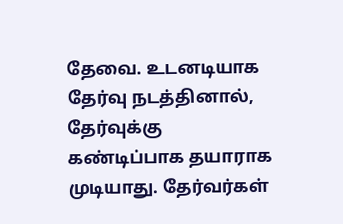தேவை. உடனடியாக தேர்வு நடத்தினால், தேர்வுக்கு கண்டிப்பாக தயாராக முடியாது. தேர்வர்கள்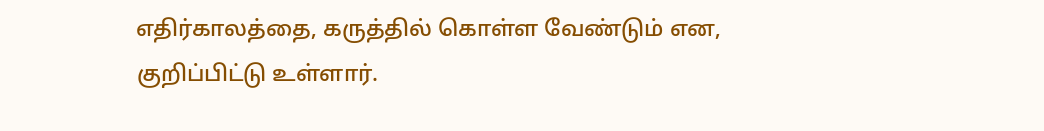எதிர்காலத்தை, கருத்தில் கொள்ள வேண்டும் என, குறிப்பிட்டு உள்ளார்.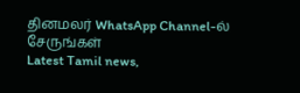தினமலர் WhatsApp Channel-ல் சேருங்கள்
Latest Tamil news,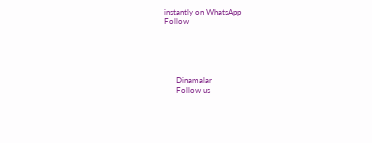instantly on WhatsApp
Follow





      Dinamalar
      Follow us